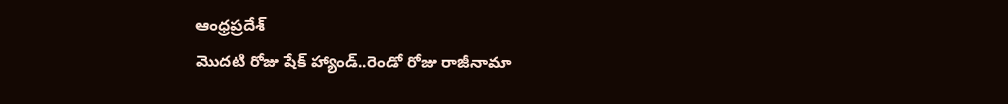ఆంధ్రప్రదేశ్
మొదటి రోజు షేక్ హ్యాండ్..రెండో రోజు రాజీనామా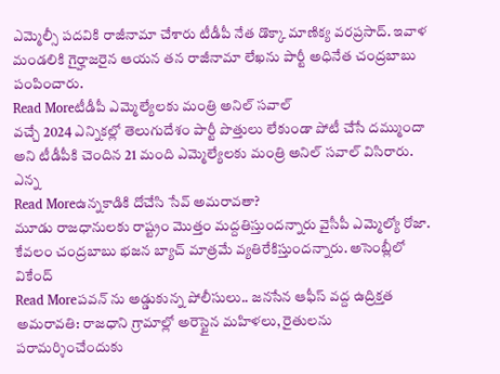ఎమ్మెల్సీ పదవికి రాజీనామా చేశారు టీడీపీ నేత డొక్కా మాణిక్య వరప్రసాద్. ఇవాళ మండలికి గైర్హాజరైన ఆయన తన రాజీనామా లేఖను పార్టీ అధినేత చంద్రబాబు పంపించారు.
Read Moreటీడీపీ ఎమ్మెల్యేలకు మంత్రి అనిల్ సవాల్
వచ్చే 2024 ఎన్నికల్లో తెలుగుదేశం పార్టీ పొత్తులు లేకుండా పోటీ చేసే దమ్ముందా అని టీడీపీకి చెందిన 21 మంది ఎమ్మెల్యేలకు మంత్రి అనిల్ సవాల్ విసిరారు. ఎన్న
Read Moreఉన్నకాడికి దోచేసి సేవ్ అమరావతా?
మూడు రాజధానులకు రాష్ట్రం మొత్తం మద్దతిస్తుందన్నారు వైసీపీ ఎమ్మెల్యో రోజా. కేవలం చంద్రబాబు భజన బ్యాచ్ మాత్రమే వ్యతిరేకిస్తుందన్నారు. అసెంబ్లీలో వికేంద్
Read Moreపవన్ ను అడ్డుకున్న పోలీసులు.. జనసేన ఆఫీస్ వద్ద ఉద్రిక్తత
అమరావతి: రాజధాని గ్రామాల్లో అరెస్టైన మహిళలు, రైతులను పరామర్శించేందుకు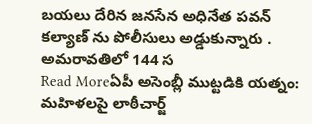బయలు దేరిన జనసేన అధినేత పవన్ కల్యాణ్ ను పోలీసులు అడ్డుకున్నారు . అమరావతిలో 144 స
Read Moreఏపీ అసెంబ్లీ ముట్టడికి యత్నం: మహిళలపై లాఠీచార్జ్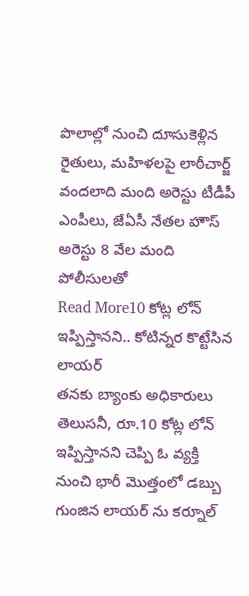పొలాల్లో నుంచి దూసుకెళ్లిన రైతులు, మహిళలపై లాఠీచార్జ్ వందలాది మంది అరెస్టు టీడీపీ ఎంపీలు, జేఏసీ నేతల హౌస్ అరెస్టు 8 వేల మంది పోలీసులతో
Read More10 కోట్ల లోన్ ఇప్పిస్తానని.. కోటిన్నర కొట్టేసిన లాయర్
తనకు బ్యాంకు అధికారులు తెలుసనీ, రూ.10 కోట్ల లోన్ ఇప్పిస్తానని చెప్పి ఓ వ్యక్తి నుంచి భారీ మొత్తంలో డబ్బు గుంజిన లాయర్ ను కర్నూల్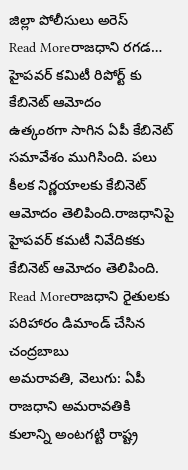జిల్లా పోలీసులు అరెస్
Read Moreరాజధాని రగడ… హైపవర్ కమిటీ రిపోర్ట్ కు కేబినెట్ ఆమోదం
ఉత్కంఠగా సాగిన ఏపీ కేబినెట్ సమావేశం ముగిసింది. పలు కీలక నిర్ణయాలకు కేబినెట్ ఆమోదం తెలిపింది.రాజధానిపై హైపవర్ కమటీ నివేదికకు కేబినెట్ ఆమోదం తెలిపింది.
Read Moreరాజధాని రైతులకు పరిహారం డిమాండ్ చేసిన చంద్రబాబు
అమరావతి, వెలుగు: ఏపీ రాజధాని అమరావతికి కులాన్ని అంటగట్టి రాష్ట్ర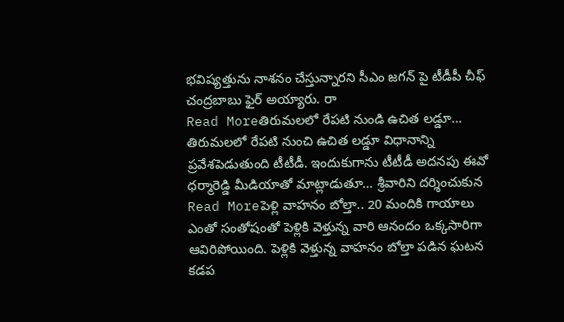భవిష్యత్తును నాశనం చేస్తున్నారని సీఎం జగన్ పై టీడీపీ చీఫ్ చంద్రబాబు ఫైర్ అయ్యారు. రా
Read Moreతిరుమలలో రేపటి నుండి ఉచిత లడ్డూ…
తిరుమలలో రేపటి నుంచి ఉచిత లడ్డూ విధానాన్ని ప్రవేశపెడుతుంది టీటీడీ. ఇందుకుగాను టీటీడీ అదనపు ఈవో ధర్మారెడ్డి మీడియాతో మాట్లాడుతూ… శ్రీవారిని దర్శించుకున
Read Moreపెళ్లి వాహనం బోల్తా.. 20 మందికి గాయాలు
ఎంతో సంతోషంతో పెళ్లికి వెళ్తున్న వారి ఆనందం ఒక్కసారిగా ఆవిరిపోయింది. పెళ్లికి వెళ్తున్న వాహనం బోల్తా పడిన ఘటన కడప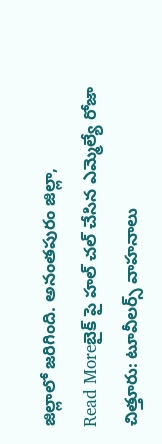జిల్లాలో జరిగింది. అనంతపురం జిల్లా,
Read Moreబైక్ పై హల్ చల్ చేసిన ఎమ్మెల్యే రోజా
చిత్తూరు: టూవీలర్స్ వాహనాలు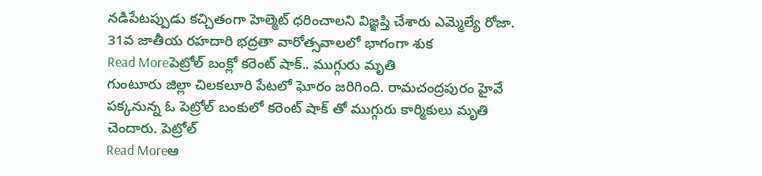నడిపేటప్పుడు కచ్చితంగా హెల్మెట్ ధరించాలని విజ్ఞప్తి చేశారు ఎమ్మెల్యే రోజా. 31వ జాతీయ రహదారి భద్రతా వారోత్సవాలలో భాగంగా శుక
Read Moreపెట్రోల్ బంక్లో కరెంట్ షాక్.. ముగ్గురు మృతి
గుంటూరు జిల్లా చిలకలూరి పేటలో ఘోరం జరిగింది. రామచంద్రపురం హైవే పక్కనున్న ఓ పెట్రోల్ బంకులో కరెంట్ షాక్ తో ముగ్గురు కార్మికులు మృతి చెందారు. పెట్రోల్
Read Moreఆ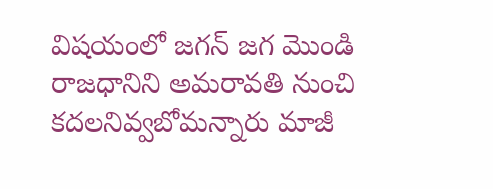విషయంలో జగన్ జగ మొండి
రాజధానిని అమరావతి నుంచి కదలనివ్వబోమన్నారు మాజీ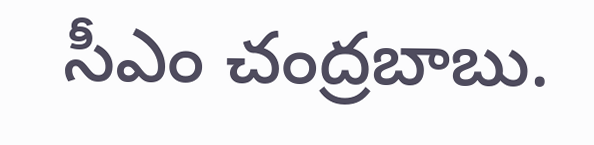సీఎం చంద్రబాబు.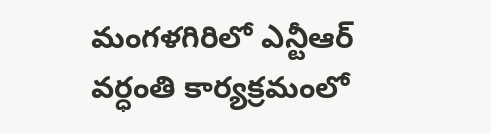మంగళగిరిలో ఎన్టీఆర్ వర్ధంతి కార్యక్రమంలో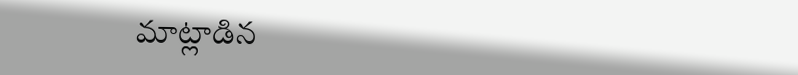మాట్లాడిన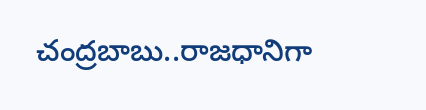చంద్రబాబు..రాజధానిగా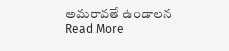అమరావతే ఉండాలన
Read More